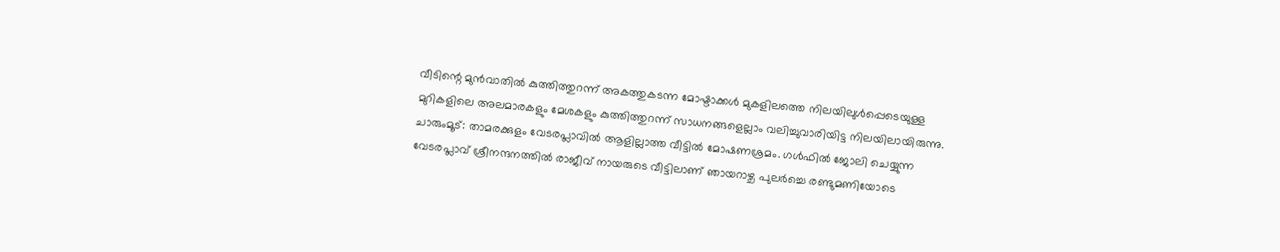വീടിന്റെ മുൻവാതിൽ കുത്തിത്തുറന്ന് അകത്തുകടന്ന മോഷ്ടാക്കൾ മുകളിലത്തെ നിലയിലുൾപ്പെടെയുള്ള മുറികളിലെ അലമാരകളും മേശകളും കുത്തിത്തുറന്ന് സാധനങ്ങളെല്ലാം വലിച്ചുവാരിയിട്ട നിലയിലായിരുന്നു.
ചാരുംമൂട്: താമരക്കുളം വേടരപ്ലാവിൽ ആളില്ലാത്ത വീട്ടിൽ മോഷണശ്രമം. ഗൾഫിൽ ജോലി ചെയ്യുന്ന വേടരപ്ലാവ് ശ്രീനന്ദനത്തിൽ രാജീവ് നായരുടെ വീട്ടിലാണ് ഞായറാഴ്ച പുലർച്ചെ രണ്ടുമണിയോടെ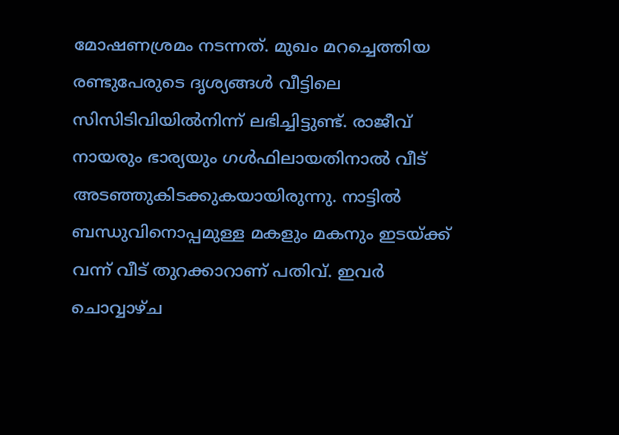മോഷണശ്രമം നടന്നത്. മുഖം മറച്ചെത്തിയ രണ്ടുപേരുടെ ദൃശ്യങ്ങൾ വീട്ടിലെ സിസിടിവിയിൽനിന്ന് ലഭിച്ചിട്ടുണ്ട്. രാജീവ് നായരും ഭാര്യയും ഗൾഫിലായതിനാൽ വീട് അടഞ്ഞുകിടക്കുകയായിരുന്നു. നാട്ടിൽ ബന്ധുവിനൊപ്പമുള്ള മകളും മകനും ഇടയ്ക്ക് വന്ന് വീട് തുറക്കാറാണ് പതിവ്. ഇവർ ചൊവ്വാഴ്ച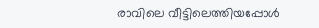രാവിലെ വീട്ടിലെത്തിയപ്പോൾ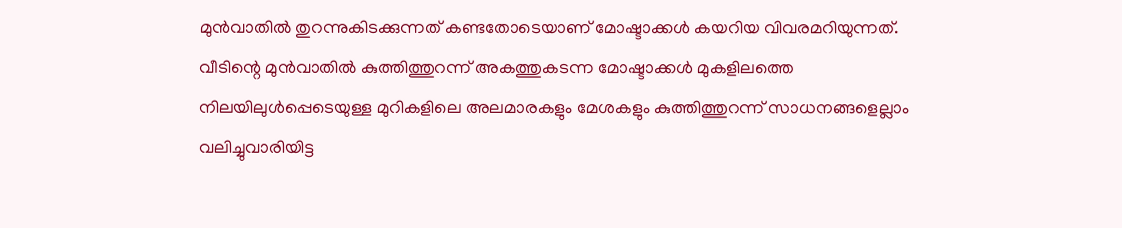മുൻവാതിൽ തുറന്നുകിടക്കുന്നത് കണ്ടതോടെയാണ് മോഷ്ടാക്കൾ കയറിയ വിവരമറിയുന്നത്. വീടിന്റെ മുൻവാതിൽ കുത്തിത്തുറന്ന് അകത്തുകടന്ന മോഷ്ടാക്കൾ മുകളിലത്തെ നിലയിലുൾപ്പെടെയുള്ള മുറികളിലെ അലമാരകളും മേശകളും കുത്തിത്തുറന്ന് സാധനങ്ങളെല്ലാം വലിച്ചുവാരിയിട്ട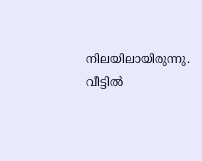നിലയിലായിരുന്നു.
വീട്ടിൽ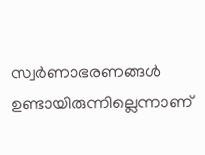സ്വർണാഭരണങ്ങൾ ഉണ്ടായിരുന്നില്ലെന്നാണ്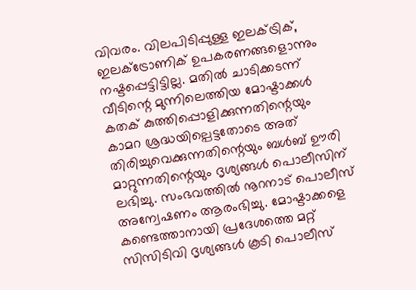വിവരം. വിലപിടിപ്പുള്ള ഇലക്ട്രിക്, ഇലക്ട്രോണിക് ഉപകരണങ്ങളൊന്നും നഷ്ടപ്പെട്ടിട്ടില്ല. മതിൽ ചാടിക്കടന്ന് വീടിന്റെ മുന്നിലെത്തിയ മോഷ്ടാക്കൾ കതക് കുത്തിപ്പൊളിക്കുന്നതിന്റെയും കാമറ ശ്രദ്ധയില്പെട്ടതോടെ അത് തിരിച്ചുവെക്കുന്നതിന്റെയും ബൾബ് ഊരി മാറ്റുന്നതിന്റെയും ദൃശ്യങ്ങൾ പൊലീസിന് ലഭിച്ചു. സംഭവത്തിൽ നൂറനാട് പൊലീസ് അന്വേഷണം ആരംഭിച്ചു. മോഷ്ടാക്കളെ കണ്ടെത്താനായി പ്രദേശത്തെ മറ്റ് സിസിടിവി ദൃശ്യങ്ങൾ കൂടി പൊലീസ്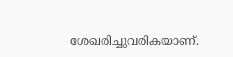ശേഖരിച്ചുവരികയാണ്.